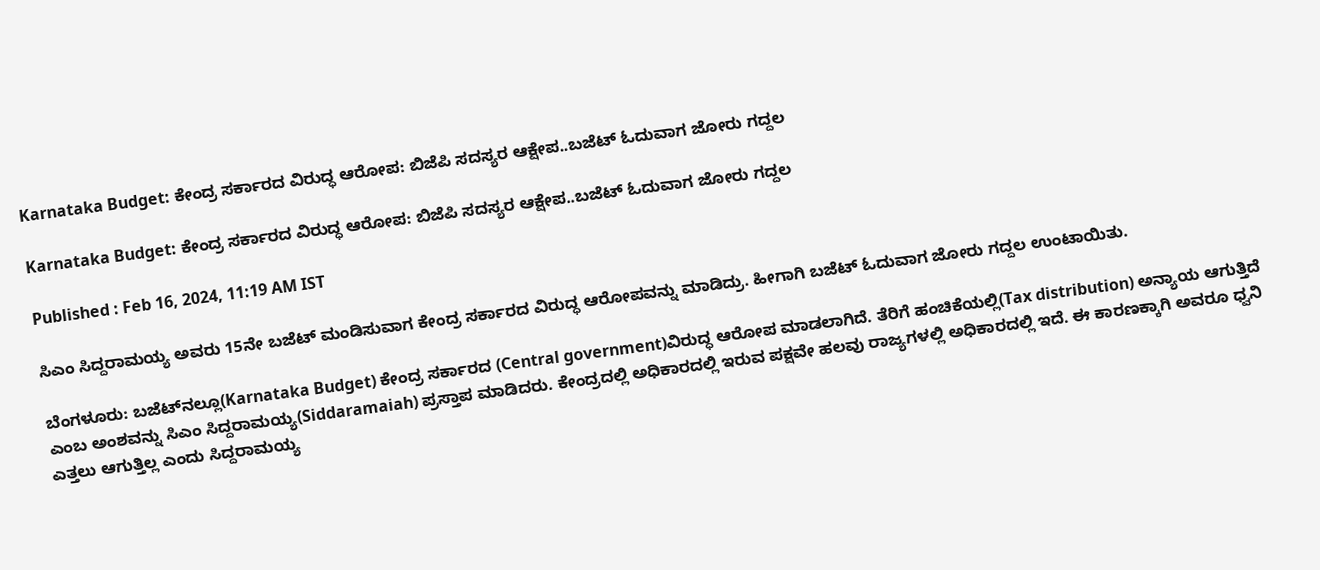Karnataka Budget: ಕೇಂದ್ರ ಸರ್ಕಾರದ ವಿರುದ್ಧ ಆರೋಪ: ಬಿಜೆಪಿ ಸದಸ್ಯರ ಆಕ್ಷೇಪ..ಬಜೆಟ್‌ ಓದುವಾಗ ಜೋರು ಗದ್ದಲ

Karnataka Budget: ಕೇಂದ್ರ ಸರ್ಕಾರದ ವಿರುದ್ಧ ಆರೋಪ: ಬಿಜೆಪಿ ಸದಸ್ಯರ ಆಕ್ಷೇಪ..ಬಜೆಟ್‌ ಓದುವಾಗ ಜೋರು ಗದ್ದಲ

Published : Feb 16, 2024, 11:19 AM IST

ಸಿಎಂ ಸಿದ್ದರಾಮಯ್ಯ ಅವರು 15ನೇ ಬಜೆಟ್‌ ಮಂಡಿಸುವಾಗ ಕೇಂದ್ರ ಸರ್ಕಾರದ ವಿರುದ್ಧ ಆರೋಪವನ್ನು ಮಾಡಿದ್ರು. ಹೀಗಾಗಿ ಬಜೆಟ್ ಓದುವಾಗ ಜೋರು ಗದ್ದಲ ಉಂಟಾಯಿತು.

ಬೆಂಗಳೂರು: ಬಜೆಟ್‌ನಲ್ಲೂ(Karnataka Budget) ಕೇಂದ್ರ ಸರ್ಕಾರದ (Central government)ವಿರುದ್ಧ ಆರೋಪ ಮಾಡಲಾಗಿದೆ. ತೆರಿಗೆ ಹಂಚಿಕೆಯಲ್ಲಿ(Tax distribution) ಅನ್ಯಾಯ ಆಗುತ್ತಿದೆ ಎಂಬ ಅಂಶವನ್ನು ಸಿಎಂ ಸಿದ್ದರಾಮಯ್ಯ(Siddaramaiah) ಪ್ರಸ್ತಾಪ ಮಾಡಿದರು. ಕೇಂದ್ರದಲ್ಲಿ ಅಧಿಕಾರದಲ್ಲಿ ಇರುವ ಪಕ್ಷವೇ ಹಲವು ರಾಜ್ಯಗಳಲ್ಲಿ ಅಧಿಕಾರದಲ್ಲಿ ಇದೆ. ಈ ಕಾರಣಕ್ಕಾಗಿ ಅವರೂ ಧ್ವನಿ ಎತ್ತಲು ಆಗುತ್ತಿಲ್ಲ ಎಂದು ಸಿದ್ದರಾಮಯ್ಯ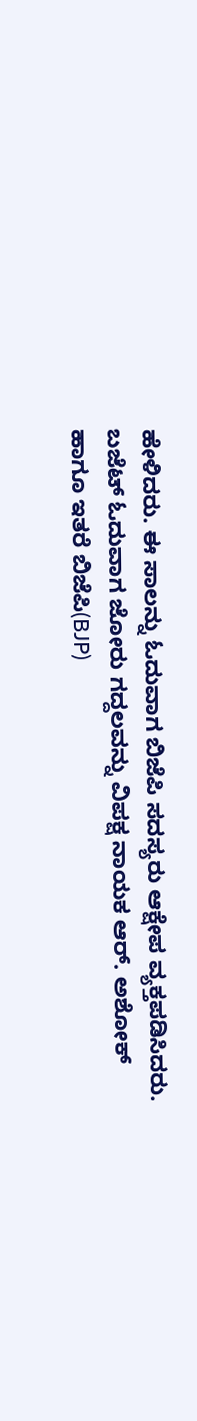ಹೇಳಿದರು. ಈ ಸಾಲನ್ನು ಓದುವಾಗ ಬಿಜೆಪಿ ಸದಸ್ಯರು ಆಕ್ಷೇಪ ವ್ಯಕ್ತಪಡಿಸಿದರು. ಬಜೆಟ್ ಓದುವಾಗ ಜೋರು ಗದ್ದಲವನ್ನು ವಿಪಕ್ಷ ನಾಯಕ ಆರ್. ಅಶೋಕ್ ಹಾಗೂ ಇತರೆ ಬಿಜೆಪಿ(BJP)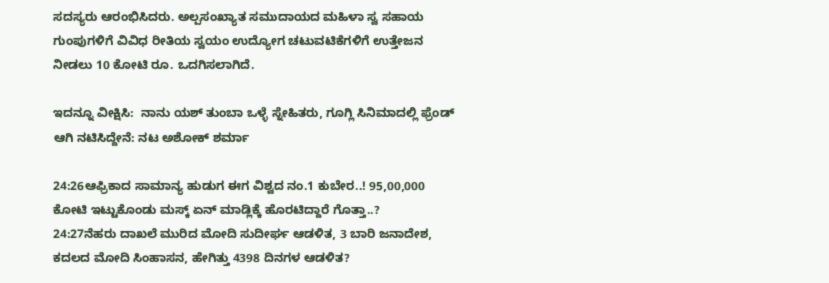ಸದಸ್ಯರು ಆರಂಭಿಸಿದರು. ಅಲ್ಪಸಂಖ್ಯಾತ ಸಮುದಾಯದ ಮಹಿಳಾ ಸ್ವ ಸಹಾಯ ಗುಂಪುಗಳಿಗೆ ವಿವಿಧ ರೀತಿಯ ಸ್ವಯಂ ಉದ್ಯೋಗ ಚಟುವಟಿಕೆಗಳಿಗೆ ಉತ್ತೇಜನ ನೀಡಲು 10 ಕೋಟಿ ರೂ. ಒದಗಿಸಲಾಗಿದೆ.

ಇದನ್ನೂ ವೀಕ್ಷಿಸಿ:  ನಾನು ಯಶ್‌ ತುಂಬಾ ಒಳ್ಳೆ ಸ್ನೇಹಿತರು, ಗೂಗ್ಲಿ ಸಿನಿಮಾದಲ್ಲಿ ಫ್ರೆಂಡ್‌ ಆಗಿ ನಟಿಸಿದ್ದೇನೆ: ನಟ ಅಶೋಕ್ ಶರ್ಮಾ

24:26ಆಫ್ರಿಕಾದ ಸಾಮಾನ್ಯ ಹುಡುಗ ಈಗ ವಿಶ್ವದ ನಂ.1 ಕುಬೇರ..! 95,00,000 ಕೋಟಿ ಇಟ್ಟುಕೊಂಡು ಮಸ್ಕ್ ಏನ್ ಮಾಡ್ಲಿಕ್ಕೆ ಹೊರಟಿದ್ದಾರೆ ಗೊತ್ತಾ..?
24:27ನೆಹರು ದಾಖಲೆ ಮುರಿದ ಮೋದಿ ಸುದೀರ್ಘ ಆಡಳಿತ, 3 ಬಾರಿ ಜನಾದೇಶ, ಕದಲದ ಮೋದಿ ಸಿಂಹಾಸನ, ಹೇಗಿತ್ತು 4398 ದಿನಗಳ ಆಡಳಿತ?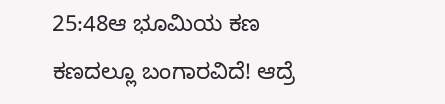25:48ಆ ಭೂಮಿಯ ಕಣ ಕಣದಲ್ಲೂ ಬಂಗಾರವಿದೆ! ಆದ್ರೆ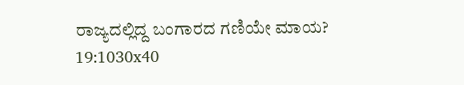ರಾಜ್ಯದಲ್ಲಿದ್ದ ಬಂಗಾರದ ಗಣಿಯೇ ಮಾಯ?
19:1030x40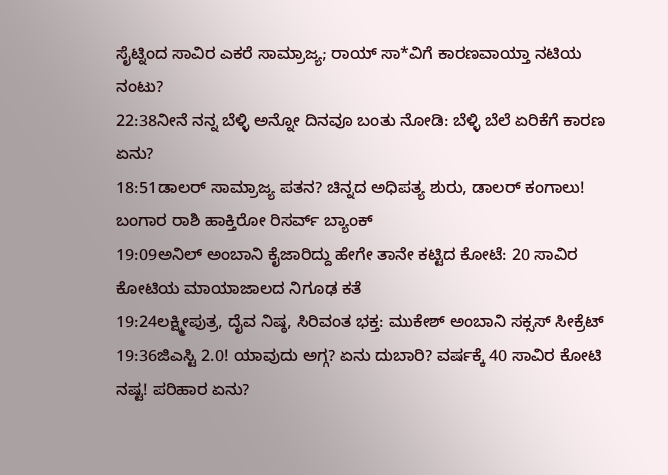ಸೈಟ್ನಿಂದ ಸಾವಿರ ಎಕರೆ ಸಾಮ್ರಾಜ್ಯ; ರಾಯ್ ಸಾ*ವಿಗೆ ಕಾರಣವಾಯ್ತಾ ನಟಿಯ ನಂಟು?
22:38ನೀನೆ ನನ್ನ ಬೆಳ್ಳಿ ಅನ್ನೋ ದಿನವೂ ಬಂತು ನೋಡಿ: ಬೆಳ್ಳಿ ಬೆಲೆ ಏರಿಕೆಗೆ ಕಾರಣ ಏನು?
18:51ಡಾಲರ್ ಸಾಮ್ರಾಜ್ಯ ಪತನ? ಚಿನ್ನದ ಅಧಿಪತ್ಯ ಶುರು, ಡಾಲರ್ ಕಂಗಾಲು! ಬಂಗಾರ ರಾಶಿ ಹಾಕ್ತಿರೋ ರಿಸರ್ವ್ ಬ್ಯಾಂಕ್‌
19:09ಅನಿಲ್ ಅಂಬಾನಿ ಕೈಜಾರಿದ್ದು ಹೇಗೇ ತಾನೇ ಕಟ್ಟಿದ ಕೋಟೆ: 20 ಸಾವಿರ ಕೋಟಿಯ ಮಾಯಾಜಾಲದ ನಿಗೂಢ ಕತೆ
19:24ಲಕ್ಷ್ಮೀಪುತ್ರ, ದೈವ ನಿಷ್ಠ, ಸಿರಿವಂತ ಭಕ್ತ: ಮುಕೇಶ್ ಅಂಬಾನಿ ಸಕ್ಸಸ್ ಸೀಕ್ರೆಟ್
19:36ಜಿಎಸ್ಟಿ 2.0! ಯಾವುದು ಅಗ್ಗ? ಏನು ದುಬಾರಿ? ವರ್ಷಕ್ಕೆ 40 ಸಾವಿರ ಕೋಟಿ ನಷ್ಟ! ಪರಿಹಾರ ಏನು?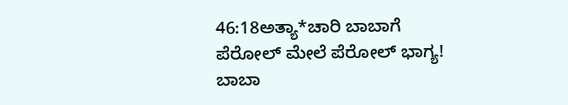46:18ಅತ್ಯಾ*ಚಾರಿ ಬಾಬಾಗೆ ಪೆರೋಲ್‌ ಮೇಲೆ ಪೆರೋಲ್‌ ಭಾಗ್ಯ! ಬಾಬಾ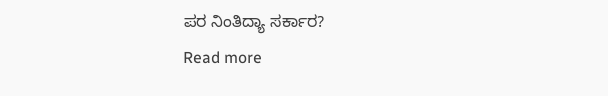ಪರ ನಿಂತಿದ್ಯಾ ಸರ್ಕಾರ?
Read more